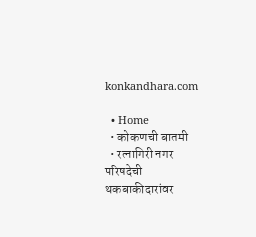konkandhara.com

  • Home
  • कोकणची बातमी
  • रत्नागिरी नगर परिषदेची थकबाकीदारांवर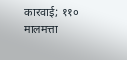कारवाई; ११० मालमत्ता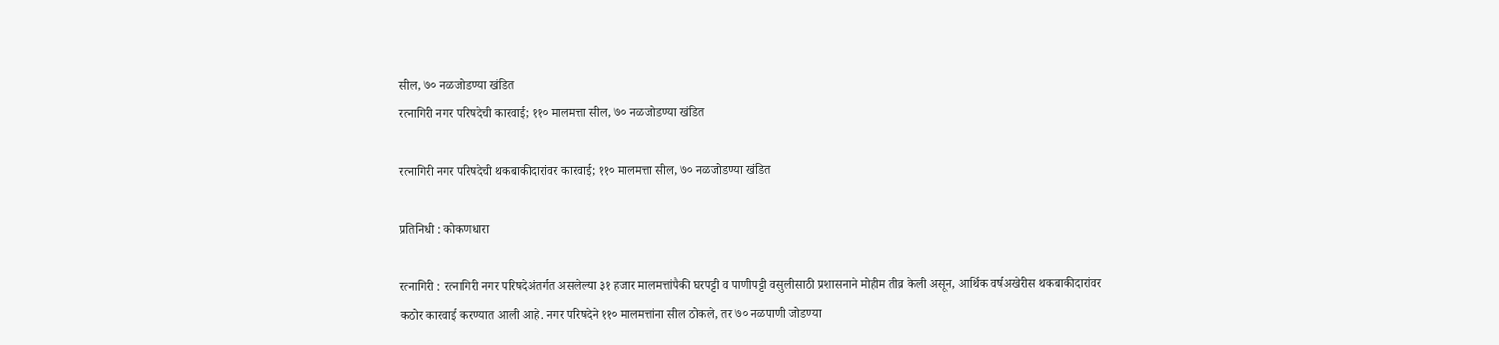सील, ७० नळजोडण्या खंडित
रत्नागिरी नगर परिषदेची कारवाई; ११० मालमत्ता सील, ७० नळजोडण्या खंडित

रत्नागिरी नगर परिषदेची थकबाकीदारांवर कारवाई; ११० मालमत्ता सील, ७० नळजोडण्या खंडित

प्रतिनिधी : कोकणधारा

रत्नागिरी : रत्नागिरी नगर परिषदेअंतर्गत असलेल्या ३१ हजार मालमत्तांपैकी घरपट्टी व पाणीपट्टी वसुलीसाठी प्रशासनाने मोहीम तीव्र केली असून, आर्थिक वर्षअखेरीस थकबाकीदारांवर कठोर कारवाई करण्यात आली आहे. नगर परिषदेने ११० मालमत्तांना सील ठोकले, तर ७० नळपाणी जोडण्या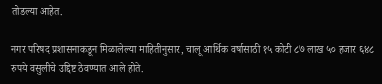तोडल्या आहेत.

नगर परिषद प्रशासनाकडून मिळालेल्या माहितीनुसार, चालू आर्थिक वर्षासाठी १५ कोटी ८७ लाख ५० हजार ६४८ रुपये वसुलीचे उद्दिष्ट ठेवण्यात आले होते.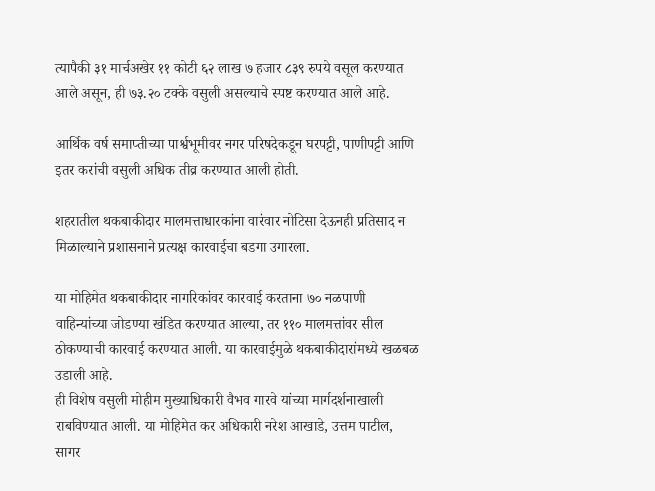त्यापैकी ३१ मार्चअखेर ११ कोटी ६२ लाख ७ हजार ८३९ रुपये वसूल करण्यात आले असून, ही ७३.२० टक्के वसुली असल्याचे स्पष्ट करण्यात आले आहे.

आर्थिक वर्ष समाप्तीच्या पार्श्वभूमीवर नगर परिषदेकडून घरपट्टी, पाणीपट्टी आणि इतर करांची वसुली अधिक तीव्र करण्यात आली होती.

शहरातील थकबाकीदार मालमत्ताधारकांना वारंवार नोटिसा देऊनही प्रतिसाद न मिळाल्याने प्रशासनाने प्रत्यक्ष कारवाईचा बडगा उगारला.

या मोहिमेत थकबाकीदार नागरिकांवर कारवाई करताना ७० नळपाणी वाहिन्यांच्या जोडण्या खंडित करण्यात आल्या, तर ११० मालमत्तांवर सील ठोकण्याची कारवाई करण्यात आली. या कारवाईमुळे थकबाकीदारांमध्ये खळबळ उडाली आहे.
ही विशेष वसुली मोहीम मुख्याधिकारी वैभव गारवे यांच्या मार्गदर्शनाखाली राबविण्यात आली. या मोहिमेत कर अधिकारी नरेश आखाडे, उत्तम पाटील, सागर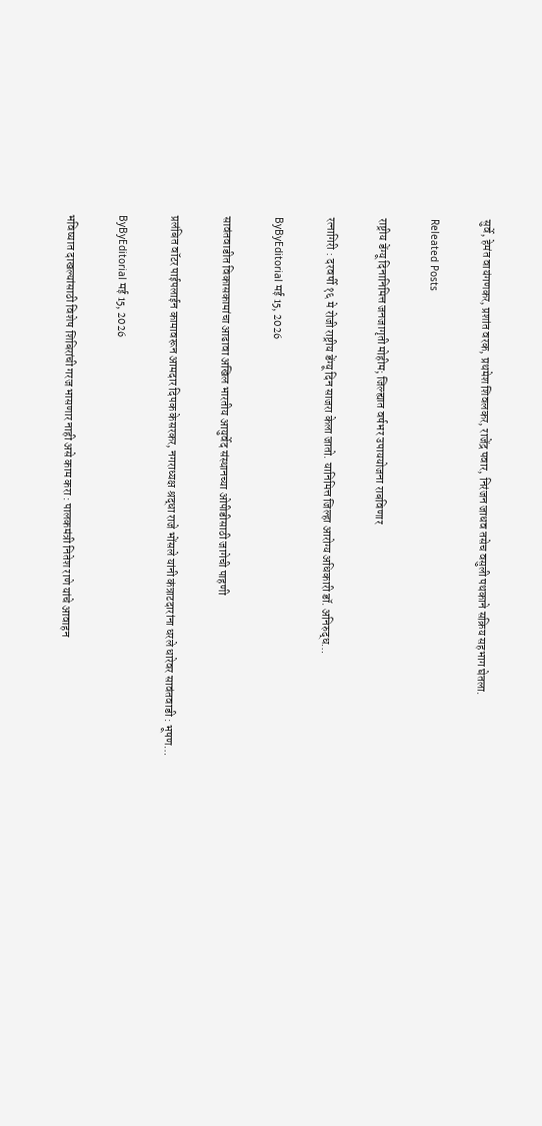सुर्वे, हेमंत वायंगणकर, प्रशांत वरक, प्रथमेश शिवलकर, राजेंद्र पवार, निरंजन जाधव तसेच वसुली पथकाने सक्रिय सहभाग घेतला.

Releated Posts

राष्ट्रीय डेंग्यू दिनानिमित्त जनजागृती मोहीम; जिल्ह्यात वर्षभर उपाययोजना राबविणार

रत्नागिरी : दरवर्षी १६ मे रोजी राष्ट्रीय डेंग्यू दिन साजरा केला जातो. यानिमित्त जिल्हा आरोग्य अधिकारी डॉ. अनिरुद्ध…

ByByEditorial मई 15, 2026

सावंतवाडीत विकासकामांचा आढावा अखिल भारतीय आयुर्वेद संस्थानच्या ओपीडीसाठी जागेची पाहणी

प्रलंबित वॉटर पाईपलाईन कामावरून आमदार दिपक केसरकर, नगराध्यक्ष श्रद्धा राजे भोंसले यांनी कंत्राटदारांना धरले धारेवर सावंतवाडी : भूषण…

ByByEditorial मई 15, 2026

भविष्यात दाखल्यांसाठी विशेष शिबिरांची गरज भासणार नाही असे काम करा : पालकमंत्री नितेश राणे यांचे आवाहन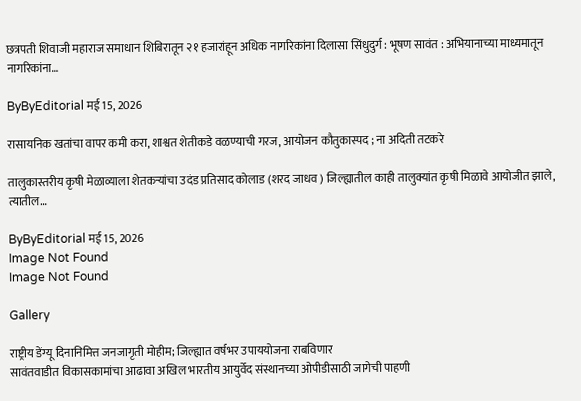छत्रपती शिवाजी महाराज समाधान शिबिरातून २१ हजारांहून अधिक नागरिकांना दिलासा सिंधुदुर्ग : भूषण सावंत : अभियानाच्या माध्यमातून नागरिकांना…

ByByEditorial मई 15, 2026

रासायनिक खतांचा वापर कमी करा, शाश्वत शेतीकडे वळण्याची गरज, आयोजन कौतुकास्पद ; ना अदिती तटकरे

तालुकास्तरीय कृषी मेळाव्याला शेतकऱ्यांचा उदंड प्रतिसाद कोलाड (शरद जाधव ) जिल्ह्यातील काही तालुक्यांत कृषी मिळावे आयोजीत झाले, त्यातील…

ByByEditorial मई 15, 2026
Image Not Found
Image Not Found

Gallery

राष्ट्रीय डेंग्यू दिनानिमित्त जनजागृती मोहीम; जिल्ह्यात वर्षभर उपाययोजना राबविणार
सावंतवाडीत विकासकामांचा आढावा अखिल भारतीय आयुर्वेद संस्थानच्या ओपीडीसाठी जागेची पाहणी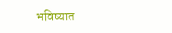भविष्यात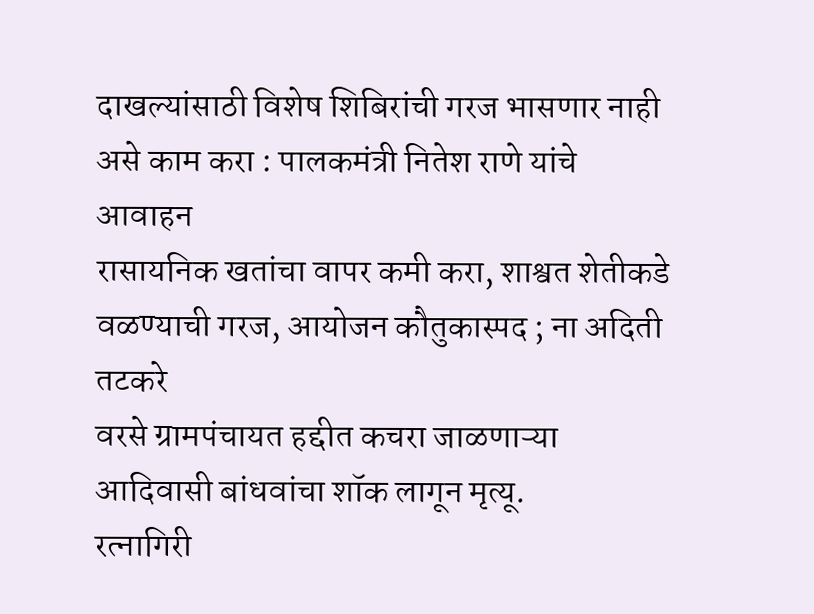दाखल्यांसाठी विशेष शिबिरांची गरज भासणार नाही असे काम करा : पालकमंत्री नितेश राणे यांचे आवाहन
रासायनिक खतांचा वापर कमी करा, शाश्वत शेतीकडे वळण्याची गरज, आयोजन कौतुकास्पद ; ना अदिती तटकरे
वरसे ग्रामपंचायत हद्दीत कचरा जाळणाऱ्या आदिवासी बांधवांचा शॉक लागून मृत्यू.
रत्नागिरी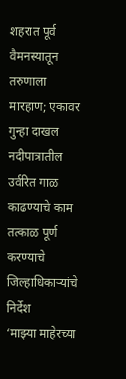शहरात पूर्व वैमनस्यातून तरुणाला मारहाण; एकावर गुन्हा दाखल
नदीपात्रातील उर्वरित गाळ काढण्याचे काम तत्काळ पूर्ण करण्याचे जिल्हाधिकाऱ्यांचे निर्देश
‘माझ्या माहेरच्या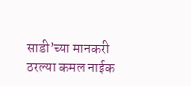साडी’च्या मानकरी ठरल्या कमल नाईक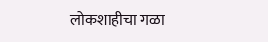लोकशाहीचा गळा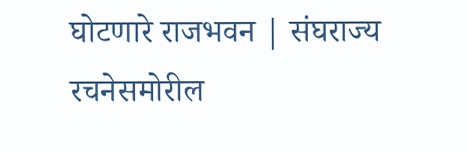घोटणारे राजभवन | संघराज्य रचनेसमोरील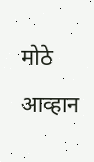मोठे आव्हान